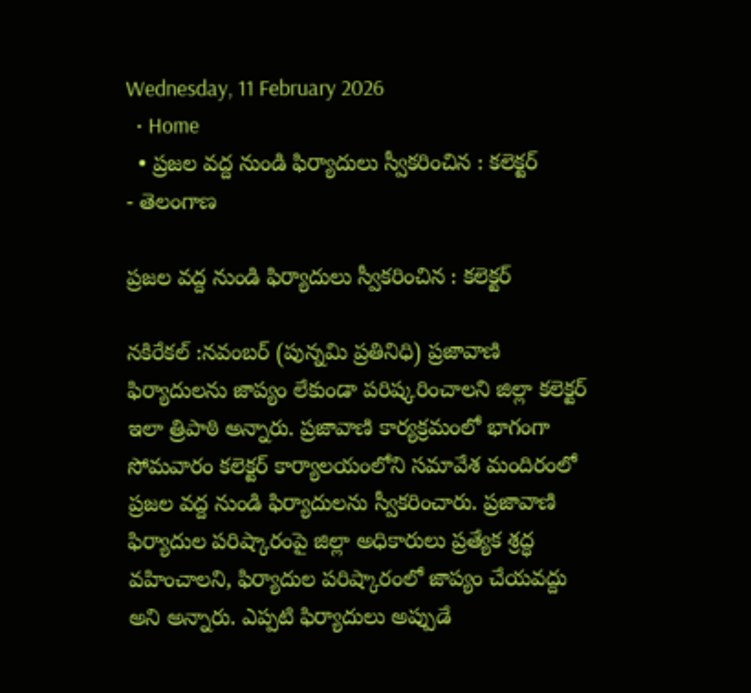Wednesday, 11 February 2026
  • Home
  • ప్రజల వద్ద నుండి ఫిర్యాదులు స్వీకరించిన : కలెక్టర్
- తెలంగాణ

ప్రజల వద్ద నుండి ఫిర్యాదులు స్వీకరించిన : కలెక్టర్

నకిరేకల్ :నవంబర్ (పున్నమి ప్రతినిధి) ప్రజావాణి ఫిర్యాదులను జాప్యం లేకుండా పరిష్కరించాలని జిల్లా కలెక్టర్ ఇలా త్రిపాఠి అన్నారు. ప్రజావాణి కార్యక్రమంలో భాగంగా సోమవారం కలెక్టర్ కార్యాలయంలోని సమావేశ మందిరంలో ప్రజల వద్ద నుండి ఫిర్యాదులను స్వీకరించారు. ప్రజావాణి ఫిర్యాదుల పరిష్కారంపై జిల్లా అధికారులు ప్రత్యేక శ్రద్ధ వహించాలని, ఫిర్యాదుల పరిష్కారంలో జాప్యం చేయవద్దు అని అన్నారు. ఎప్పటి ఫిర్యాదులు అప్పుడే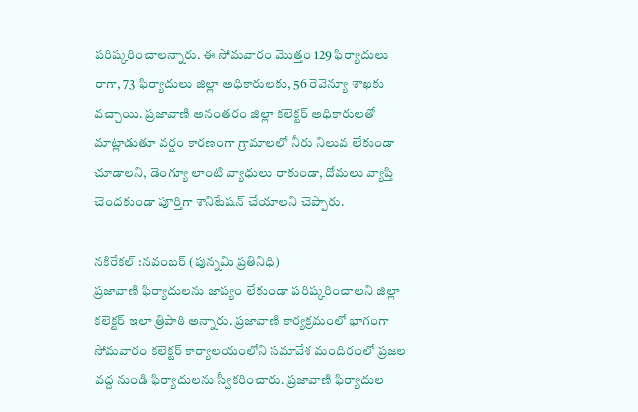పరిష్కరించాలన్నారు. ఈ సోమవారం మొత్తం 129 ఫిర్యాదులు రాగా, 73 ఫిర్యాదులు జిల్లా అధికారులకు, 56 రెవెన్యూ శాఖకు వచ్చాయి. ప్రజావాణి అనంతరం జిల్లా కలెక్టర్ అధికారులతో మాట్లాడుతూ వర్షం కారణంగా గ్రామాలలో నీరు నిలువ లేకుండా చూడాలని, డెంగ్యూ లాంటి వ్యాధులు రాకుండా, దోమలు వ్యాప్తి చెందకుండా పూర్తిగా శానిటేషన్ చేయాలని చెప్పారు.

నకిరేకల్ :నవంబర్ (పున్నమి ప్రతినిధి)
ప్రజావాణి ఫిర్యాదులను జాప్యం లేకుండా పరిష్కరించాలని జిల్లా కలెక్టర్ ఇలా త్రిపాఠి అన్నారు. ప్రజావాణి కార్యక్రమంలో భాగంగా సోమవారం కలెక్టర్ కార్యాలయంలోని సమావేశ మందిరంలో ప్రజల వద్ద నుండి ఫిర్యాదులను స్వీకరించారు. ప్రజావాణి ఫిర్యాదుల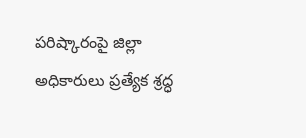పరిష్కారంపై జిల్లా అధికారులు ప్రత్యేక శ్రద్ధ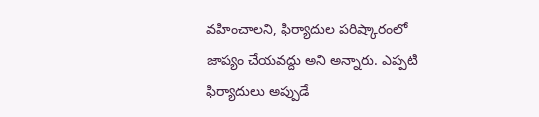వహించాలని, ఫిర్యాదుల పరిష్కారంలో జాప్యం చేయవద్దు అని అన్నారు. ఎప్పటి ఫిర్యాదులు అప్పుడే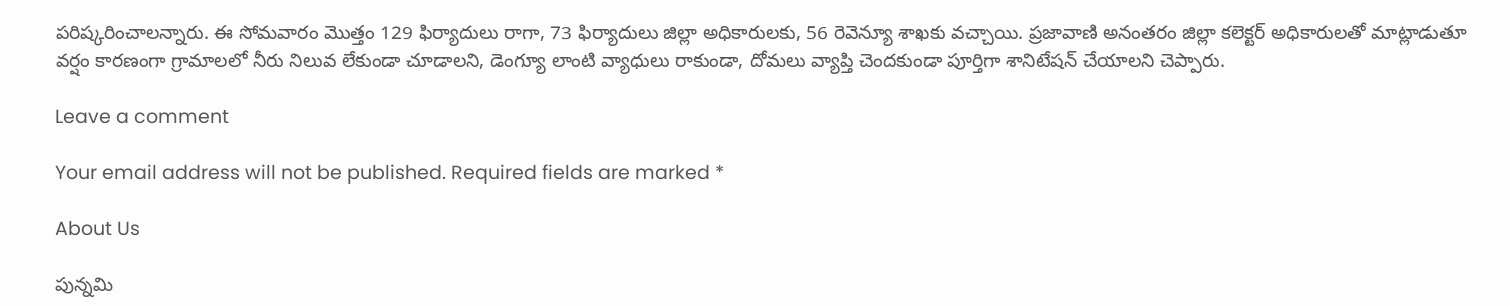పరిష్కరించాలన్నారు. ఈ సోమవారం మొత్తం 129 ఫిర్యాదులు రాగా, 73 ఫిర్యాదులు జిల్లా అధికారులకు, 56 రెవెన్యూ శాఖకు వచ్చాయి. ప్రజావాణి అనంతరం జిల్లా కలెక్టర్ అధికారులతో మాట్లాడుతూ వర్షం కారణంగా గ్రామాలలో నీరు నిలువ లేకుండా చూడాలని, డెంగ్యూ లాంటి వ్యాధులు రాకుండా, దోమలు వ్యాప్తి చెందకుండా పూర్తిగా శానిటేషన్ చేయాలని చెప్పారు.

Leave a comment

Your email address will not be published. Required fields are marked *

About Us

పున్నమి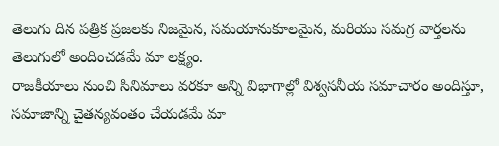తెలుగు దిన పత్రిక ప్రజలకు నిజమైన, సమయానుకూలమైన, మరియు సమగ్ర వార్తలను తెలుగులో అందించడమే మా లక్ష్యం.
రాజకీయాలు నుంచి సినిమాలు వరకూ అన్ని విభాగాల్లో విశ్వసనీయ సమాచారం అందిస్తూ, సమాజాన్ని చైతన్యవంతం చేయడమే మా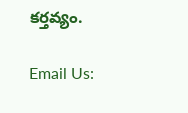కర్తవ్యం.

Email Us: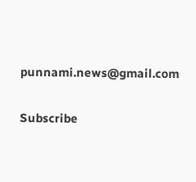punnami.news@gmail.com

Subscribe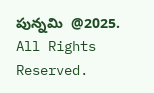పున్నమి  @2025. All Rights Reserved.